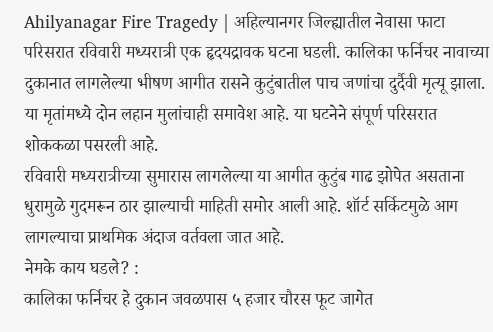Ahilyanagar Fire Tragedy | अहिल्यानगर जिल्ह्यातील नेवासा फाटा परिसरात रविवारी मध्यरात्री एक हृदयद्रावक घटना घडली. कालिका फर्निचर नावाच्या दुकानात लागलेल्या भीषण आगीत रासने कुटुंबातील पाच जणांचा दुर्दैवी मृत्यू झाला. या मृतांमध्ये दोन लहान मुलांचाही समावेश आहे. या घटनेने संपूर्ण परिसरात शोककळा पसरली आहे.
रविवारी मध्यरात्रीच्या सुमारास लागलेल्या या आगीत कुटुंब गाढ झोपेत असताना धुरामुळे गुदमरून ठार झाल्याची माहिती समोर आली आहे. शॉर्ट सर्किटमुळे आग लागल्याचा प्राथमिक अंदाज वर्तवला जात आहे.
नेमके काय घडले? :
कालिका फर्निचर हे दुकान जवळपास ५ हजार चौरस फूट जागेत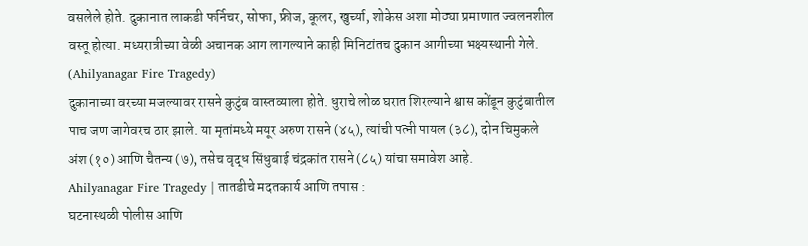वसलेले होते. दुकानात लाकडी फर्निचर, सोफा, फ्रीज, कूलर, खुर्च्या, शोकेस अशा मोठ्या प्रमाणात ज्वलनशील वस्तू होत्या. मध्यरात्रीच्या वेळी अचानक आग लागल्याने काही मिनिटांतच दुकान आगीच्या भक्ष्यस्थानी गेले. (Ahilyanagar Fire Tragedy)
दुकानाच्या वरच्या मजल्यावर रासने कुटुंब वास्तव्याला होते. धुराचे लोळ घरात शिरल्याने श्वास कोंडून कुटुंबातील पाच जण जागेवरच ठार झाले. या मृतांमध्ये मयूर अरुण रासने (४५), त्यांची पत्नी पायल (३८), दोन चिमुकले अंश (१०) आणि चैतन्य (७), तसेच वृद्ध सिंधुबाई चंद्रकांत रासने (८५) यांचा समावेश आहे.
Ahilyanagar Fire Tragedy | तातडीचे मदतकार्य आणि तपास :
घटनास्थळी पोलीस आणि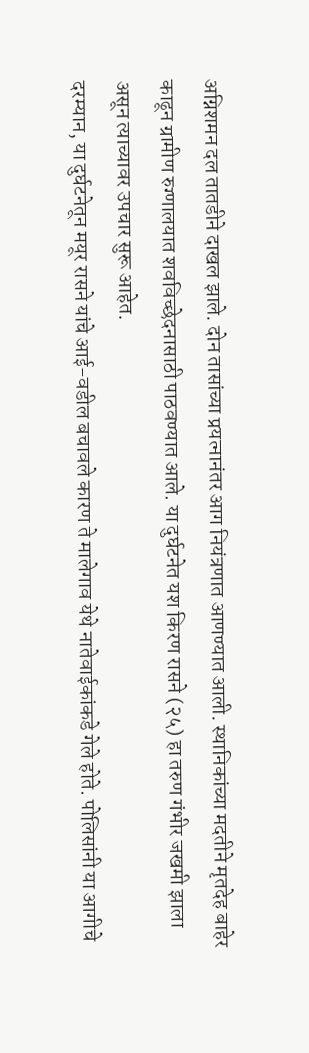अग्निशमन दल तातडीने दाखल झाले. दोन तासांच्या प्रयत्नानंतर आग नियंत्रणात आणण्यात आली. स्थानिकांच्या मदतीने मृतदेह बाहेर काढून ग्रामीण रुग्णालयात शवविच्छेदनासाठी पाठवण्यात आले. या दुर्घटनेत यश किरण रासने (२५) हा तरुण गंभीर जखमी झाला असून त्याच्यावर उपचार सुरू आहेत.
दरम्यान, या दुर्घटनेतून मयूर रासने यांचे आई-वडील बचावले कारण ते मालेगाव येथे नातेवाईकांकडे गेले होते. पोलिसांनी या आगीचे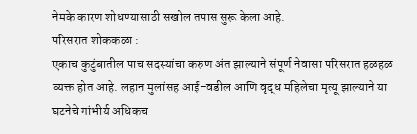नेमके कारण शोधण्यासाठी सखोल तपास सुरू केला आहे.
परिसरात शोककळा :
एकाच कुटुंबातील पाच सदस्यांचा करुण अंत झाल्याने संपूर्ण नेवासा परिसरात हळहळ व्यक्त होत आहे. लहान मुलांसह आई-वडील आणि वृद्ध महिलेचा मृत्यू झाल्याने या घटनेचे गांभीर्य अधिकच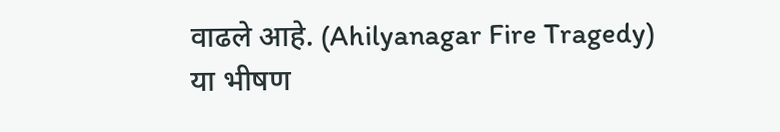वाढले आहे. (Ahilyanagar Fire Tragedy)
या भीषण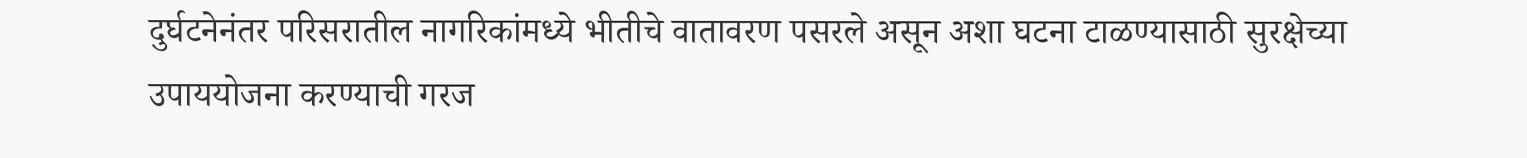दुर्घटनेनंतर परिसरातील नागरिकांमध्ये भीतीचे वातावरण पसरले असून अशा घटना टाळण्यासाठी सुरक्षेच्या उपाययोजना करण्याची गरज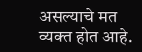असल्याचे मत व्यक्त होत आहे.